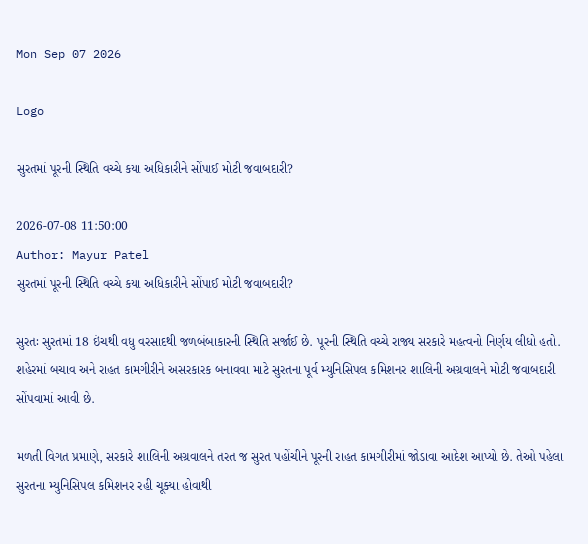Mon Sep 07 2026

Logo

સુરતમાં પૂરની સ્થિતિ વચ્ચે કયા અધિકારીને સોંપાઈ મોટી જવાબદારી?

2026-07-08 11:50:00
Author: Mayur Patel
સુરતમાં પૂરની સ્થિતિ વચ્ચે કયા અધિકારીને સોંપાઈ મોટી જવાબદારી?

સુરતઃ સુરતમાં 18 ઇંચથી વધુ વરસાદથી જળબંબાકારની સ્થિતિ સર્જાઈ છે. પૂરની સ્થિતિ વચ્ચે રાજ્ય સરકારે મહત્વનો નિર્ણય લીધો હતો. શહેરમાં બચાવ અને રાહત કામગીરીને અસરકારક બનાવવા માટે સુરતના પૂર્વ મ્યુનિસિપલ કમિશનર શાલિની અગ્રવાલને મોટી જવાબદારી સોંપવામાં આવી છે.

મળતી વિગત પ્રમાણે, સરકારે શાલિની અગ્રવાલને તરત જ સુરત પહોંચીને પૂરની રાહત કામગીરીમાં જોડાવા આદેશ આપ્યો છે. તેઓ પહેલા સુરતના મ્યુનિસિપલ કમિશનર રહી ચૂક્યા હોવાથી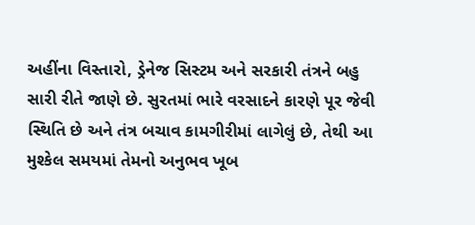અહીંના વિસ્તારો, ડ્રેનેજ સિસ્ટમ અને સરકારી તંત્રને બહુ સારી રીતે જાણે છે. સુરતમાં ભારે વરસાદને કારણે પૂર જેવી સ્થિતિ છે અને તંત્ર બચાવ કામગીરીમાં લાગેલું છે, તેથી આ મુશ્કેલ સમયમાં તેમનો અનુભવ ખૂબ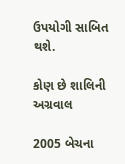ઉપયોગી સાબિત થશે.

કોણ છે શાલિની અગ્રવાલ

2005 બેચના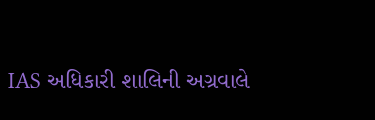IAS અધિકારી શાલિની અગ્રવાલે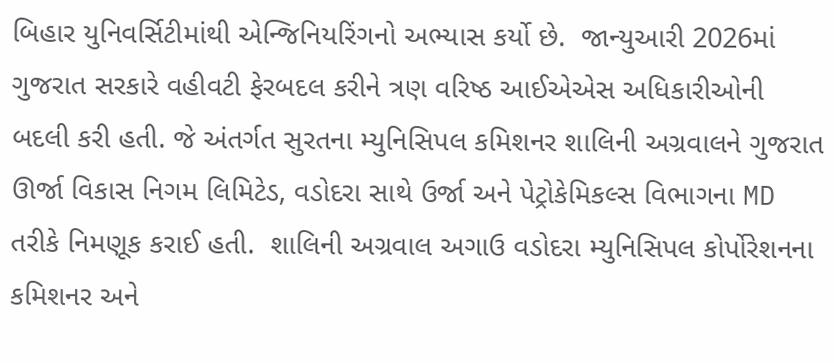બિહાર યુનિવર્સિટીમાંથી એન્જિનિયરિંગનો અભ્યાસ કર્યો છે.  જાન્યુઆરી 2026માં ગુજરાત સરકારે વહીવટી ફેરબદલ કરીને ત્રણ વરિષ્ઠ આઈએએસ અધિકારીઓની બદલી કરી હતી. જે અંતર્ગત સુરતના મ્યુનિસિપલ કમિશનર શાલિની અગ્રવાલને ગુજરાત ઊર્જા વિકાસ નિગમ લિમિટેડ, વડોદરા સાથે ઉર્જા અને પેટ્રોકેમિકલ્સ વિભાગના MD તરીકે નિમણૂક કરાઈ હતી.  શાલિની અગ્રવાલ અગાઉ વડોદરા મ્યુનિસિપલ કોર્પોરેશનના કમિશનર અને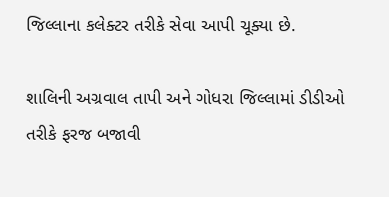જિલ્લાના કલેક્ટર તરીકે સેવા આપી ચૂક્યા છે.

શાલિની અગ્રવાલ તાપી અને ગોધરા જિલ્લામાં ડીડીઓ  તરીકે ફરજ બજાવી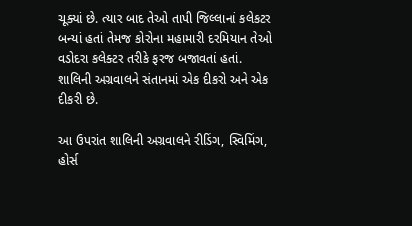ચૂક્યાં છે. ત્યાર બાદ તેઓ તાપી જિલ્લાનાં કલેકટર બન્યાં હતાં તેમજ કોરોના મહામારી દરમિયાન તેઓ વડોદરા કલેક્ટર તરીકે ફરજ બજાવતાં હતાં. શાલિની અગ્રવાલને સંતાનમાં એક દીકરો અને એક દીકરી છે.

આ ઉપરાંત શાલિની અગ્રવાલને રીડિંગ, સ્વિમિંગ, હોર્સ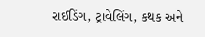રાઈડિંગ, ટ્રાવેલિંગ, કથક અને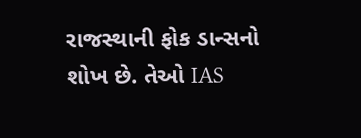રાજસ્થાની ફોક ડાન્સનો શોખ છે. તેઓ IAS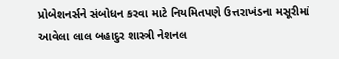પ્રોબેશનર્સને સંબોધન કરવા માટે નિયમિતપણે ઉત્તરાખંડના મસૂરીમાં આવેલા લાલ બહાદુર શાસ્ત્રી નેશનલ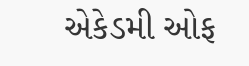એકેડમી ઓફ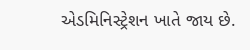એડમિનિસ્ટ્રેશન ખાતે જાય છે.